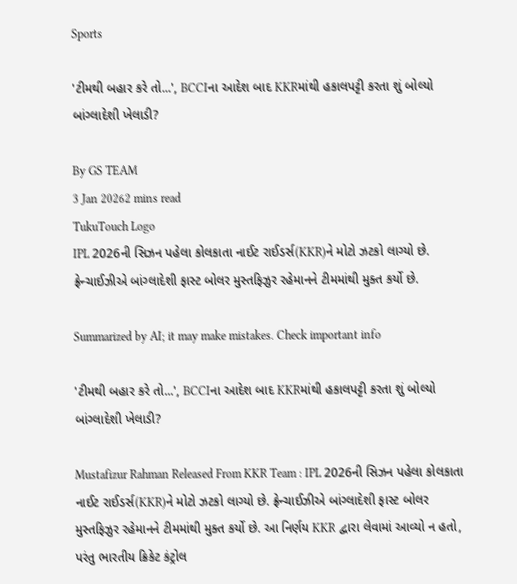Sports

'ટીમથી બહાર કરે તો...', BCCIના આદેશ બાદ KKRમાંથી હકાલપટ્ટી કરતા શું બોલ્યો બાંગ્લાદેશી ખેલાડી?

By GS TEAM
3 Jan 20262 mins read
TukuTouch Logo
IPL 2026ની સિઝન પહેલા કોલકાતા નાઈટ રાઈડર્સ(KKR)ને મોટો ઝટકો લાગ્યો છે. ફ્રેન્ચાઈઝીએ બાંગ્લાદેશી ફાસ્ટ બોલર મુસ્તફિઝુર રહેમાનને ટીમમાંથી મુક્ત કર્યો છે.

Summarized by AI; it may make mistakes. Check important info

'ટીમથી બહાર કરે તો...', BCCIના આદેશ બાદ KKRમાંથી હકાલપટ્ટી કરતા શું બોલ્યો બાંગ્લાદેશી ખેલાડી?

Mustafizur Rahman Released From KKR Team : IPL 2026ની સિઝન પહેલા કોલકાતા નાઈટ રાઈડર્સ(KKR)ને મોટો ઝટકો લાગ્યો છે. ફ્રેન્ચાઈઝીએ બાંગ્લાદેશી ફાસ્ટ બોલર મુસ્તફિઝુર રહેમાનને ટીમમાંથી મુક્ત કર્યો છે. આ નિર્ણય KKR દ્વારા લેવામાં આવ્યો ન હતો, પરંતુ ભારતીય ક્રિકેટ કંટ્રોલ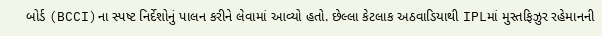બોર્ડ (BCCI)ના સ્પષ્ટ નિર્દેશોનું પાલન કરીને લેવામાં આવ્યો હતો. છેલ્લા કેટલાક અઠવાડિયાથી IPLમાં મુસ્તફિઝુર રહેમાનની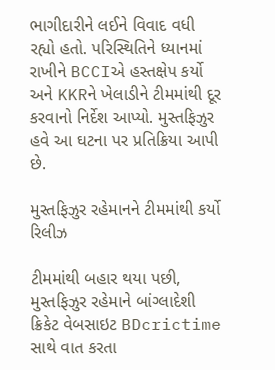ભાગીદારીને લઈને વિવાદ વધી રહ્યો હતો. પરિસ્થિતિને ધ્યાનમાં રાખીને BCCIએ હસ્તક્ષેપ કર્યો અને KKRને ખેલાડીને ટીમમાંથી દૂર કરવાનો નિર્દેશ આપ્યો. મુસ્તફિઝુર હવે આ ઘટના પર પ્રતિક્રિયા આપી છે.

મુસ્તફિઝુર રહેમાનને ટીમમાંથી કર્યો રિલીઝ

ટીમમાંથી બહાર થયા પછી, મુસ્તફિઝુર રહેમાને બાંગ્લાદેશી ક્રિકેટ વેબસાઇટ BDcrictime સાથે વાત કરતા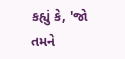કહ્યું કે, 'જો તમને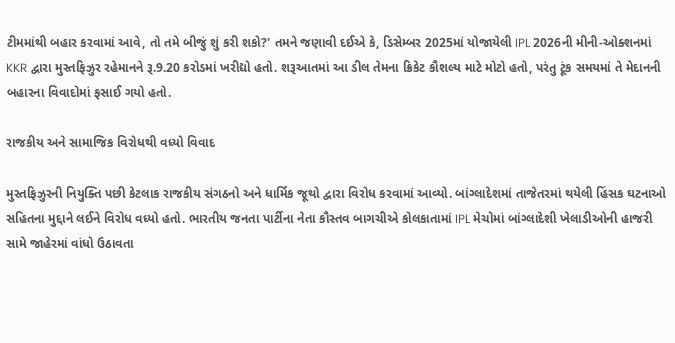ટીમમાંથી બહાર કરવામાં આવે, તો તમે બીજું શું કરી શકો?' તમને જણાવી દઈએ કે, ડિસેમ્બર 2025માં યોજાયેલી IPL 2026ની મીની-ઓક્શનમાં KKR દ્વારા મુસ્તફિઝુર રહેમાનને રૂ.9.20 કરોડમાં ખરીદ્યો હતો. શરૂઆતમાં આ ડીલ તેમના ક્રિકેટ કૌશલ્ય માટે મોટો હતો, પરંતુ ટૂંક સમયમાં તે મેદાનની બહારના વિવાદોમાં ફસાઈ ગયો હતો.

રાજકીય અને સામાજિક વિરોધથી વધ્યો વિવાદ

મુસ્તફિઝુરની નિયુક્તિ પછી કેટલાક રાજકીય સંગઠનો અને ધાર્મિક જૂથો દ્વારા વિરોધ કરવામાં આવ્યો. બાંગ્લાદેશમાં તાજેતરમાં થયેલી હિંસક ઘટનાઓ સહિતના મુદ્દાને લઈને વિરોધ વધ્યો હતો. ભારતીય જનતા પાર્ટીના નેતા કૌસ્તવ બાગચીએ કોલકાતામાં IPL મેચોમાં બાંગ્લાદેશી ખેલાડીઓની હાજરી સામે જાહેરમાં વાંધો ઉઠાવતા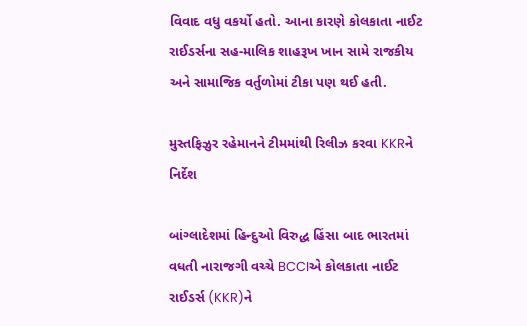વિવાદ વધુ વકર્યો હતો. આના કારણે કોલકાતા નાઈટ રાઈડર્સના સહ-માલિક શાહરૂખ ખાન સામે રાજકીય અને સામાજિક વર્તુળોમાં ટીકા પણ થઈ હતી.

મુસ્તફિઝુર રહેમાનને ટીમમાંથી રિલીઝ કરવા KKRને નિર્દેશ

બાંગ્લાદેશમાં હિન્દુઓ વિરુદ્ધ હિંસા બાદ ભારતમાં વધતી નારાજગી વચ્ચે BCCIએ કોલકાતા નાઈટ રાઈડર્સ (KKR)ને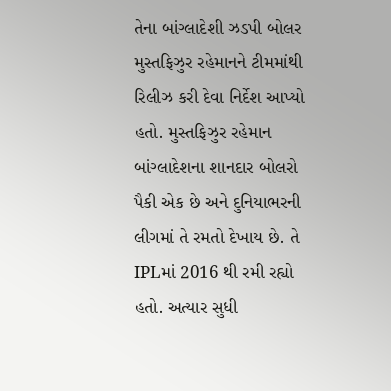તેના બાંગ્લાદેશી ઝડપી બોલર મુસ્તફિઝુર રહેમાનને ટીમમાંથી રિલીઝ કરી દેવા નિર્દેશ આપ્યો હતો. મુસ્તફિઝુર રહેમાન બાંગ્લાદેશના શાનદાર બોલરો પૈકી એક છે અને દુનિયાભરની લીગમાં તે રમતો દેખાય છે. તે IPLમાં 2016 થી રમી રહ્યો હતો. અત્યાર સુધી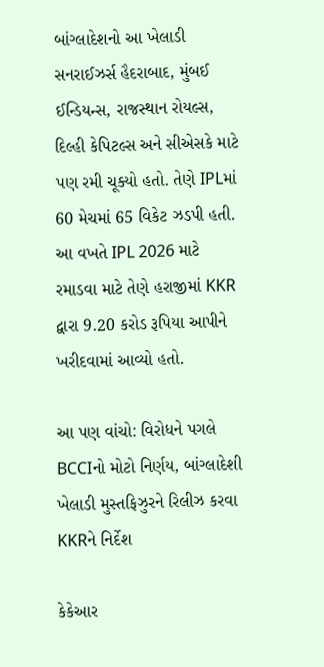બાંગ્લાદેશનો આ ખેલાડી સનરાઈઝર્સ હૈદરાબાદ, મુંબઈ ઈન્ડિયન્સ, રાજસ્થાન રોયલ્સ, દિલ્હી કેપિટલ્સ અને સીએસકે માટે પણ રમી ચૂક્યો હતો. તેણે IPLમાં 60 મેચમાં 65 વિકેટ ઝડપી હતી. આ વખતે IPL 2026 માટે રમાડવા માટે તેણે હરાજીમાં KKR દ્વારા 9.20 કરોડ રૂપિયા આપીને ખરીદવામાં આવ્યો હતો.

આ પણ વાંચો: વિરોધને પગલે BCCIનો મોટો નિર્ણય, બાંગ્લાદેશી ખેલાડી મુસ્તફિઝુરને રિલીઝ કરવા KKRને નિર્દેશ

કેકેઆર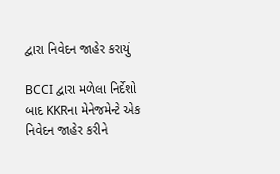દ્વારા નિવેદન જાહેર કરાયું

BCCI દ્વારા મળેલા નિર્દેશો બાદ KKRના મેનેજમેન્ટે એક નિવેદન જાહેર કરીને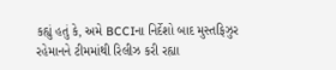કહ્યું હતું કે, અમે BCCIના નિર્દેશો બાદ મુસ્તફિઝુર રહેમાનને ટીમમાંથી રિલીઝ કરી રહ્યા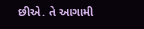છીએ. તે આગામી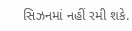સિઝનમાં નહીં રમી શકે.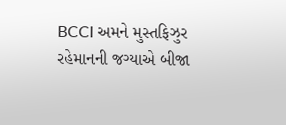BCCI અમને મુસ્તફિઝુર રહેમાનની જગ્યાએ બીજા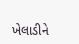ખેલાડીને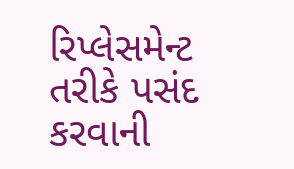રિપ્લેસમેન્ટ તરીકે પસંદ કરવાની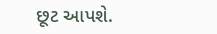છૂટ આપશે.